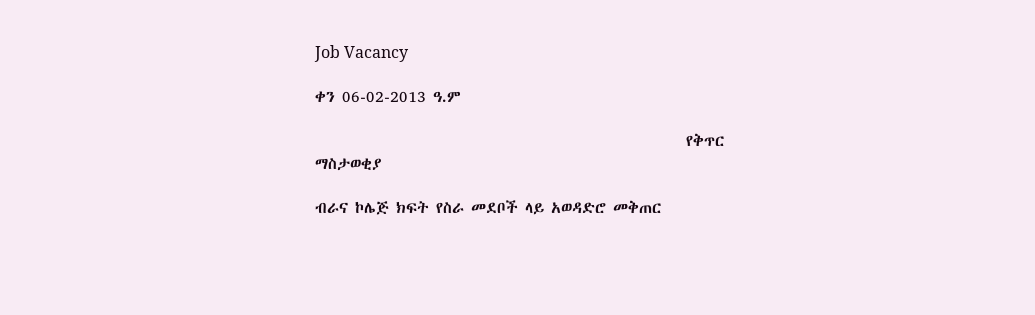Job Vacancy

ቀን 06-02-2013 ዓ.ም

                                                     የቅጥር ማስታወቂያ

ብራና ኮሌጅ ክፍት የስራ መደቦች ላይ አወዳድሮ መቅጠር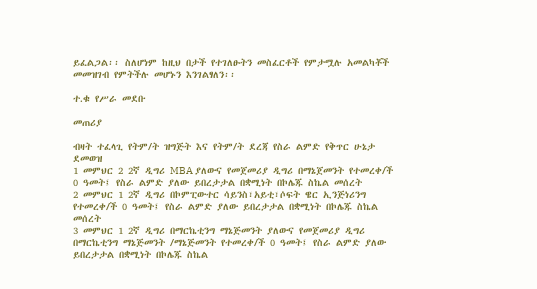ይፈልጋል፡፡ ስለሆነም ከዚህ በታች የተገለፁትን መስፈርቶች የምታሟሉ አመልካቾች መመዝገብ የምትችሉ መሆኑን እንገልፃለን፡፡

ተ.ቁ የሥራ መደቡ

መጠሪያ

ብዛት ተፈላጊ የትም/ት ዝግጅት እና የትም/ት ደረጃ የስራ ልምድ የቅጥር ሁኔታ ደመወዝ
1 መምህር 2 2ኛ ዲግሪ MBA ያለውና የመጀመሪያ ዲግሪ በማኔጀመንት የተመረቀ/ች 0 ዓመት፤ የስራ ልምድ ያለው ይበረታታል በቋሚነት በኮሌጁ ስኬል መሰረት
2 መምህር 1 2ኛ ዲግሪ በኮምፒውተር ሳይንስ፣አይቲ፣ሶፍት ዌር ኢንጅነሪንግ የተመረቀ/ች 0 ዓመት፤ የስራ ልምድ ያለው ይበረታታል በቋሚነት በኮሌጁ ስኬል መሰረት
3 መምህር 1 2ኛ ዲግሪ በማርኬቲንግ ማኔጅመንት ያለውና የመጀመሪያ ዲግሪ በማርኬቲንግ ማኔጅመንት /ማኔጅመንት የተመረቀ/ች 0 ዓመት፤ የስራ ልምድ ያለው ይበረታታል በቋሚነት በኮሌጁ ስኬል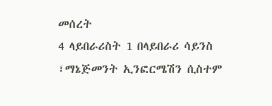መሰረት
4 ላይበራሪስት 1 በላይበራሪ ሳይንስ ፣ማኔጅመንት ኢንፎርሜሽን ሲስተም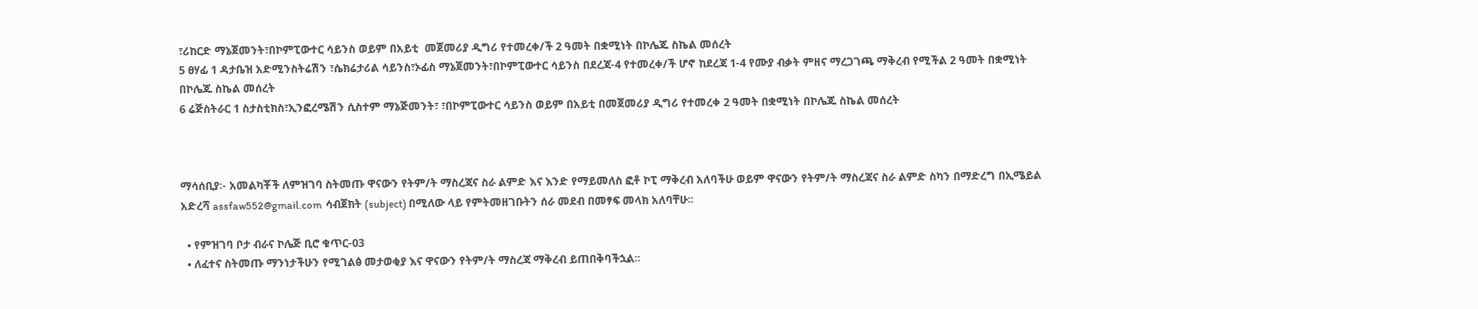፣ሪከርድ ማኔጀመንት፣በኮምፒውተር ሳይንስ ወይም በአይቲ  መጀመሪያ ዲግሪ የተመረቀ/ች 2 ዓመት በቋሚነት በኮሌጁ ስኬል መሰረት
5 ፀሃፊ 1 ዳታቤዝ አድሚንስትሬሽን ፣ሴክሬታሪል ሳይንስ፣ኦፊስ ማኔጀመንት፣በኮምፒውተር ሳይንስ በደረጃ-4 የተመረቀ/ች ሆኖ ከደረጃ 1-4 የሙያ ብቃት ምዘና ማረጋገጫ ማቅረብ የሚችል 2 ዓመት በቋሚነት በኮሌጁ ስኬል መሰረት
6 ሬጅስትራር 1 ስታስቲክስ፣ኢንፎረሜሽን ሲስተም ማኔጅመንት፣ ፣በኮምፒውተር ሳይንስ ወይም በአይቲ በመጀመሪያ ዲግሪ የተመረቀ 2 ዓመት በቋሚነት በኮሌጁ ስኬል መሰረት



ማሳሰቢያ፡- አመልካቾች ለምዝገባ ስትመጡ ዋናውን የትም/ት ማስረጃና ስራ ልምድ እና እንድ የማይመለስ ፎቶ ኮፒ ማቅረብ አለባችሁ ወይም ዋናውን የትም/ት ማስረጃና ስራ ልምድ ስካን በማድረግ በኢሜይል አድረሻ assfaw552@gmail.com  ሳብጀክት (subject) በሚለው ላይ የምትመዘገቡትን ሰራ መደብ በመፃፍ መላክ አለባቸሁ፡፡

  • የምዝገባ ቦታ ብራና ኮሌጅ ቢሮ ቁጥር-03
  • ለፈተና ስትመጡ ማንነታችሁን የሚገልፅ መታወቂያ እና ዋናውን የትም/ት ማስረጃ ማቅረብ ይጠበቅባችኋል፡፡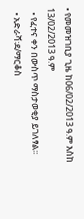• የመመዝገቢያ ጊዜ ከ06/02/2013 ዓ.ም እስከ 13/02/2013 ዓ.ም
  • የፈተና ቀን በውስጥ ማስታወቂያ ይገለፃል፡፡
  • አድራሻ፡ደ/ማርቆስ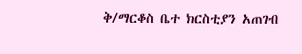ቅ/ማርቆስ ቤተ ክርስቲያን አጠገብ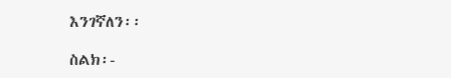እንገኛለን፡፡

ስልክ፡-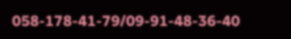058-178-41-79/09-91-48-36-40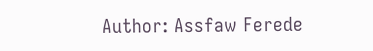Author: Assfaw Ferede